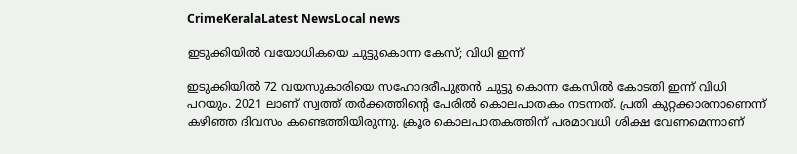CrimeKeralaLatest NewsLocal news

ഇടുക്കിയിൽ വയോധികയെ ചുട്ടുകൊന്ന കേസ്; വിധി ഇന്ന്

ഇടുക്കിയിൽ 72 വയസുകാരിയെ സഹോദരീപുത്രൻ ചുട്ടു കൊന്ന കേസിൽ കോടതി ഇന്ന് വിധി പറയും. 2021 ലാണ് സ്വത്ത് തർക്കത്തിന്റെ പേരിൽ കൊലപാതകം നടന്നത്. പ്രതി കുറ്റക്കാരനാണെന്ന് കഴിഞ്ഞ ദിവസം കണ്ടെത്തിയിരുന്നു. ക്രൂര കൊലപാതകത്തിന് പരമാവധി ശിക്ഷ വേണമെന്നാണ്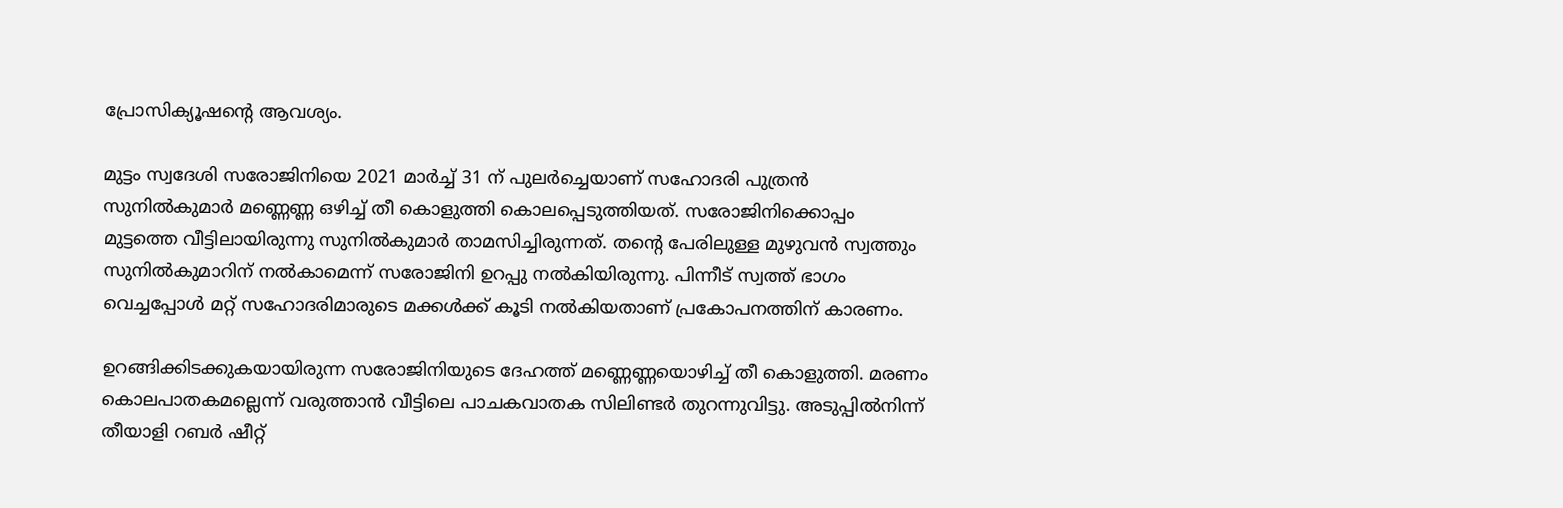പ്രോസിക്യൂഷന്റെ ആവശ്യം.

മുട്ടം സ്വദേശി സരോജിനിയെ 2021 മാർച്ച് 31 ന് പുലർച്ചെയാണ് സഹോദരി പുത്രൻ സുനിൽകുമാർ മണ്ണെണ്ണ ഒഴിച്ച് തീ കൊളുത്തി കൊലപ്പെടുത്തിയത്. സരോജിനിക്കൊപ്പം മുട്ടത്തെ വീട്ടിലായിരുന്നു സുനിൽകുമാർ താമസിച്ചിരുന്നത്. തന്റെ പേരിലുള്ള മുഴുവൻ സ്വത്തും സുനിൽകുമാറിന് നൽകാമെന്ന് സരോജിനി ഉറപ്പു നൽകിയിരുന്നു. പിന്നീട് സ്വത്ത് ഭാഗം വെച്ചപ്പോൾ മറ്റ് സഹോദരിമാരുടെ മക്കൾക്ക് കൂടി നൽകിയതാണ് പ്രകോപനത്തിന് കാരണം.

ഉറങ്ങിക്കിടക്കുകയായിരുന്ന സരോജിനിയുടെ ദേഹത്ത് മണ്ണെണ്ണയൊഴിച്ച് തീ കൊളുത്തി. മരണം കൊലപാതകമല്ലെന്ന് വരുത്താൻ വീട്ടിലെ പാചകവാതക സിലിണ്ടർ തുറന്നുവിട്ടു. അടുപ്പിൽനിന്ന് തീയാളി റബർ ഷീറ്റ്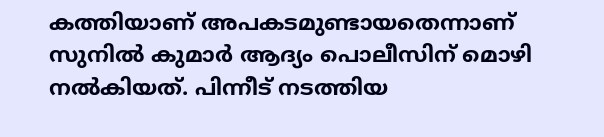കത്തിയാണ് അപകടമുണ്ടായതെന്നാണ് സുനിൽ കുമാർ ആദ്യം പൊലീസിന് മൊഴി നൽകിയത്. പിന്നീട് നടത്തിയ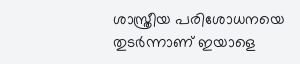ശാസ്ത്രീയ പരിശോധനയെ തുടർന്നാണ് ഇയാളെ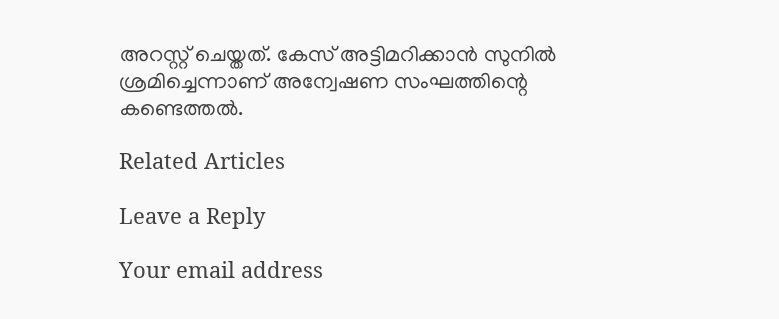അറസ്റ്റ് ചെയ്തത്. കേസ് അട്ടിമറിക്കാൻ സുനിൽ ശ്രമിച്ചെന്നാണ് അന്വേഷണ സംഘത്തിന്റെ കണ്ടെത്തൽ.

Related Articles

Leave a Reply

Your email address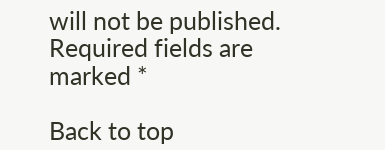will not be published. Required fields are marked *

Back to top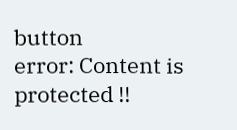button
error: Content is protected !!